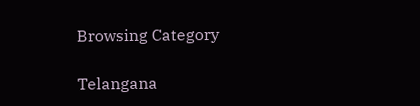Browsing Category

Telangana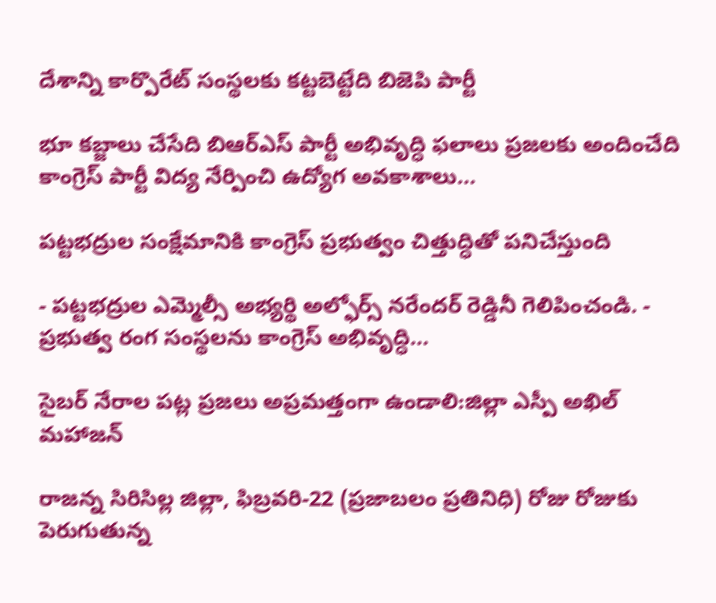దేశాన్ని కార్పొరేట్ సంస్థలకు కట్టబెట్టేది బిజెపి పార్టీ

భూ కబ్జాలు చేసేది బిఆర్ఎస్ పార్టీ అభివృద్ధి ఫలాలు ప్రజలకు అందించేది కాంగ్రెస్ పార్టీ విద్య నేర్పించి ఉద్యోగ అవకాశాలు…

పట్టభద్రుల సంక్షేమానికి కాంగ్రెస్ ప్రభుత్వం చిత్తుద్ధితో పనిచేస్తుంది

- పట్టభద్రుల ఎమ్మెల్సీ అభ్యర్థి అల్ఫోర్స్ నరేందర్ రెడ్డినీ గెలిపించండి. - ప్రభుత్వ రంగ సంస్థలను కాంగ్రెస్ అభివృద్ధి…

సైబర్ నేరాల పట్ల ప్రజలు అప్రమత్తంగా ఉండాలి:జిల్లా ఎస్పీ అఖిల్ మహాజన్

రాజన్న సిరిసిల్ల జిల్లా, ఫిబ్రవరి-22 (ప్రజాబలం ప్రతినిధి) రోజు రోజుకు పెరుగుతున్న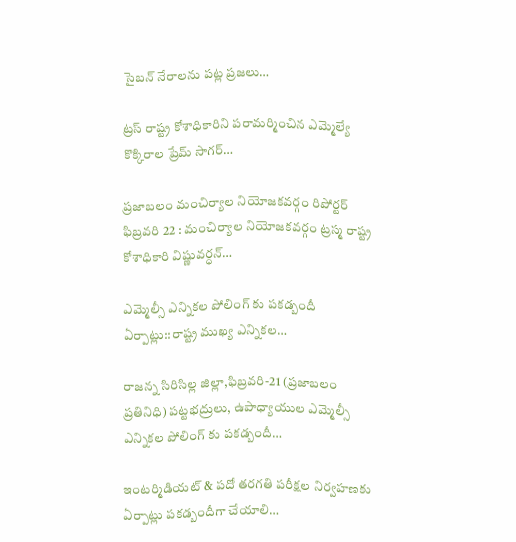సైబన్ నేరాలను పట్ల ప్రజలు…

ట్రస్ రాష్ట్ర కోశాధికారిని పరామర్మించిన ఎమ్మెల్యే కొక్కిరాల ప్రేమ్ సాగర్…

ప్రజాబలం మంచిర్యాల నియోజకవర్గం రిపోర్టర్ ఫిబ్రవరి 22 : మంచిర్యాల నియోజకవర్గం ట్రస్మ రాష్ట్ర కోశాధికారి విష్ణువర్ధన్…

ఎమ్మెల్సీ ఎన్నికల పోలింగ్ కు పకడ్బందీ ఏర్పాట్లు::రాష్ట్ర ముఖ్య ఎన్నికల…

రాజన్న సిరిసిల్ల జిల్లా,ఫిబ్రవరి-21 (ప్రజాబలం ప్రతినిధి) పట్టభద్రులు, ఉపాధ్యాయుల ఎమ్మెల్సీ ఎన్నికల పోలింగ్ కు పకడ్బందీ…

ఇంటర్మిడియట్ & పదో తరగతి పరీక్షల నిర్వహణకు ఏర్పాట్లు పకడ్బందీగా చేయాలి…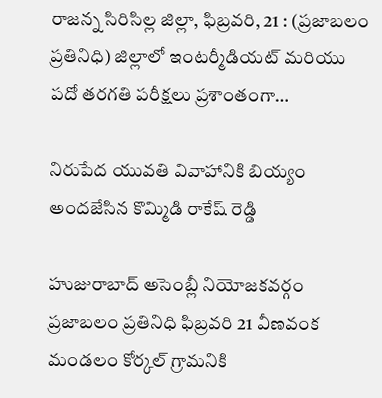రాజన్న సిరిసిల్ల జిల్లా, ఫిబ్రవరి, 21 : (ప్రజాబలం ప్రతినిధి) జిల్లాలో ఇంటర్మీడియట్ మరియు పదో తరగతి పరీక్షలు ప్రశాంతంగా…

నిరుపేద యువతి వివాహానికి బియ్యం అందజేసిన కొమ్మిడి రాకేష్ రెడ్డి

హుజురాబాద్ అసెంబ్లీ నియోజకవర్గం ప్రజాబలం ప్రతినిధి ఫిబ్రవరి 21 వీణవంక మండలం కోర్కల్ గ్రామనికి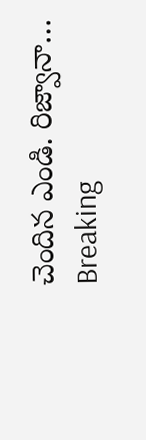చెందిన ఎండి. రిజ్వానా…
Breaking